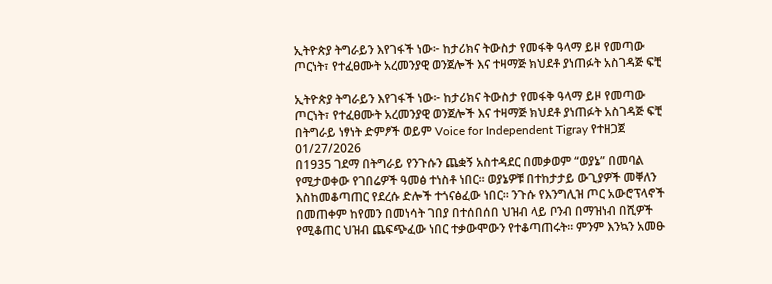ኢትዮጵያ ትግራይን እየገፋች ነው፦ ከታሪክና ትውስታ የመፋቅ ዓላማ ይዞ የመጣው ጦርነት፣ የተፈፀሙት አረመንያዊ ወንጀሎች እና ተዛማጅ ክህደቶ ያነጠፉት አስገዳጅ ፍቺ

ኢትዮጵያ ትግራይን እየገፋች ነው፦ ከታሪክና ትውስታ የመፋቅ ዓላማ ይዞ የመጣው ጦርነት፣ የተፈፀሙት አረመንያዊ ወንጀሎች እና ተዛማጅ ክህደቶ ያነጠፉት አስገዳጅ ፍቺ
በትግራይ ነፃነት ድምፆች ወይም Voice for Independent Tigray የተዘጋጀ
01/27/2026
በ1935 ገደማ በትግራይ የንጉሱን ጨቋኝ አስተዳደር በመቃወም “ወያኔ” በመባል የሚታወቀው የገበሬዎች ዓመፅ ተነስቶ ነበር። ወያኔዎቹ በተከታታይ ውጊያዎች መቐለን እስከመቆጣጠር የደረሱ ድሎች ተጎናፅፈው ነበር። ንጉሱ የእንግሊዝ ጦር አውሮፕላኖች በመጠቀም ከየመን በመነሳት ገበያ በተሰበሰበ ህዝብ ላይ ቦንብ በማዝነብ በሺዎች የሚቆጠር ህዝብ ጨፍጭፈው ነበር ተቃውሞውን የተቆጣጠሩት። ምንም እንኳን አመፁ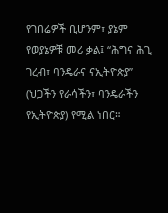የገበሬዎች ቢሆንም፣ ያኔም የወያኔዎቹ መሪ ቃል፤ “ሕግና ሕጊ ገረብ፣ ባንዴራና ናኢትዮጵያ” (ህጋችን የራሳችን፣ ባንዴራችን የኢትዮጵያ) የሚል ነበር።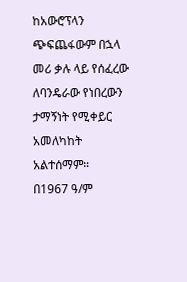ከአውሮፕላን ጭፍጨፋውም በኋላ መሪ ቃሉ ላይ የሰፈረው ለባንዴራው የነበረውን ታማኝነት የሚቀይር አመለካከት አልተሰማም።
በ1967 ዓ/ም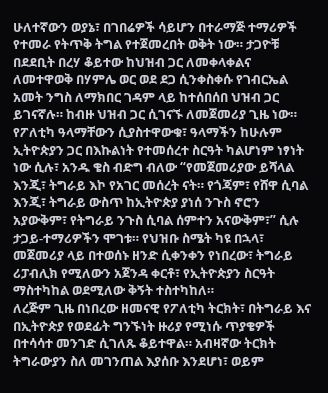ሁለተኛውን ወያኔ፣ በገበሬዎች ሳይሆን በተራማጅ ተማሪዎች የተመራ የትጥቅ ትግል የተጀመረበት ወቅት ነው። ታጋዮቹ በደደቢት በረሃ ቆይተው ከህዝብ ጋር ለመቀላቀልና ለመተዋወቅ በሃምሌ ወር ወደ ደጋ ሲንቀስቀሱ የገብርኤል አመት ንግስ ለማክበር ገዳም ላይ ከተሰበሰበ ህዝብ ጋር ይገናኛሉ። ከብዙ ህዝብ ጋር ሲገናኙ ለመጀመሪያ ጊዜ ነው። የፖለቲካ ዓላማቸውን ሲያስተዋውቁ፣ ዓላማችን ከሁሉም ኢትዮጵያን ጋር በእኩልነት የተመሰረተ ስርዓት ካልሆነም ነፃነት ነው ሲሉ፣ አንዱ ቄስ ብድግ ብለው “የመጀመሪያው ይሻላል እንጂ፣ ትግራይ እኮ የአገር መሰረት ናት። የጎጃም፣ የሸዋ ሲባል እንጂ፣ ትግራይ ውስጥ ከኢትዮጵያ ያነሰ ንጉስ ኖሮን አያውቅም፣ የትግራይ ንጉስ ሲባል ሰምተን አናውቅም፣” ሲሉ ታጋይ-ተማሪዎችን ሞገቱ። የህዝቡ ስሜት ካዩ በኋላ፣ መጀመሪያ ላይ በተወሰኑ ዘንድ ሲቀንቀን የነበረው፣ ትግራይ ሪፓብሊክ የሚለውን አጀንዳ ቀርቶ፣ የኢትዮጵያን ስርዓት ማስተካከል ወደሚለው ቅኝት ተስተካከለ።
ለረጅም ጊዜ በነበረው ዘመናዊ የፖለቲካ ትርክት፣ በትግራይ እና በኢትዮጵያ የወደፊት ግንኙነት ዙሪያ የሚነሱ ጥያቄዎች በተሳሳተ መንገድ ሲገለጹ ቆይተዋል። አብዛኛው ትርክት ትግራውያን ስለ መገንጠል እያሰቡ እንደሆነ፣ ወይም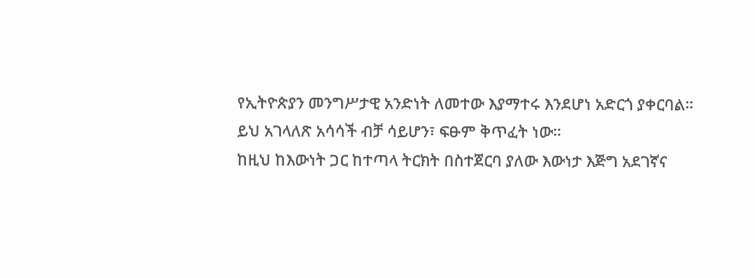የኢትዮጵያን መንግሥታዊ አንድነት ለመተው እያማተሩ እንደሆነ አድርጎ ያቀርባል። ይህ አገላለጽ አሳሳች ብቻ ሳይሆን፣ ፍፁም ቅጥፈት ነው።
ከዚህ ከእውነት ጋር ከተጣላ ትርክት በስተጀርባ ያለው እውነታ እጅግ አደገኛና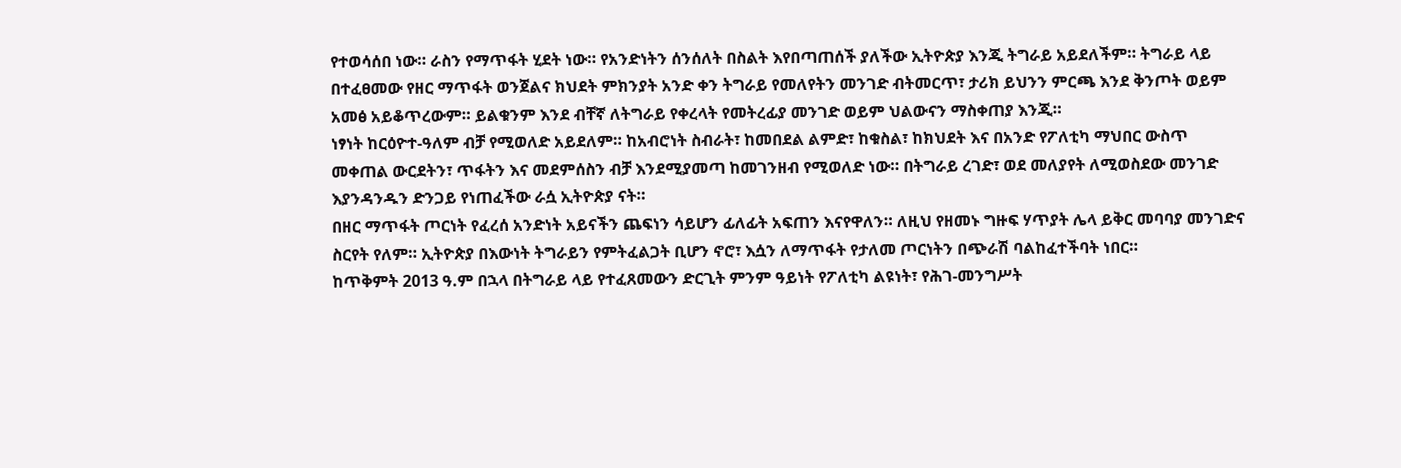የተወሳሰበ ነው። ራስን የማጥፋት ሂደት ነው። የአንድነትን ሰንሰለት በስልት እየበጣጠሰች ያለችው ኢትዮጵያ እንጂ ትግራይ አይደለችም። ትግራይ ላይ በተፈፀመው የዘር ማጥፋት ወንጀልና ክህደት ምክንያት አንድ ቀን ትግራይ የመለየትን መንገድ ብትመርጥ፣ ታሪክ ይህንን ምርጫ እንደ ቅንጦት ወይም አመፅ አይቆጥረውም። ይልቁንም እንደ ብቸኛ ለትግራይ የቀረላት የመትረፊያ መንገድ ወይም ህልውናን ማስቀጠያ እንጂ።
ነፃነት ከርዕዮተ-ዓለም ብቻ የሚወለድ አይደለም። ከአብሮነት ስብራት፣ ከመበደል ልምድ፣ ከቁስል፣ ከክህደት እና በአንድ የፖለቲካ ማህበር ውስጥ መቀጠል ውርደትን፣ ጥፋትን እና መደምሰስን ብቻ እንደሚያመጣ ከመገንዘብ የሚወለድ ነው። በትግራይ ረገድ፣ ወደ መለያየት ለሚወስደው መንገድ እያንዳንዱን ድንጋይ የነጠፈችው ራሷ ኢትዮጵያ ናት።
በዘር ማጥፋት ጦርነት የፈረሰ አንድነት አይናችን ጨፍነን ሳይሆን ፊለፊት አፍጠን እናየዋለን። ለዚህ የዘመኑ ግዙፍ ሃጥያት ሌላ ይቅር መባባያ መንገድና ስርየት የለም። ኢትዮጵያ በእውነት ትግራይን የምትፈልጋት ቢሆን ኖሮ፣ እሷን ለማጥፋት የታለመ ጦርነትን በጭራሽ ባልከፈተችባት ነበር።
ከጥቅምት 2013 ዓ.ም በኋላ በትግራይ ላይ የተፈጸመውን ድርጊት ምንም ዓይነት የፖለቲካ ልዩነት፣ የሕገ-መንግሥት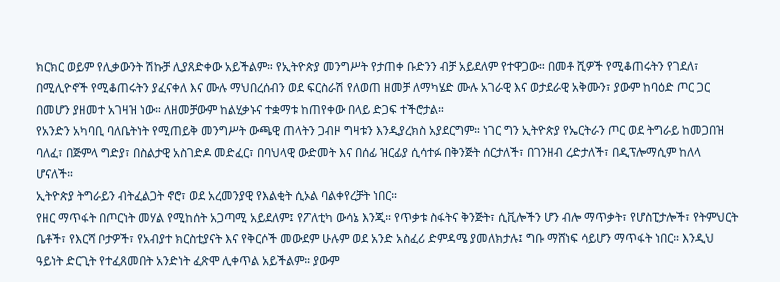ክርክር ወይም የሊቃውንት ሽኩቻ ሊያጸድቀው አይችልም። የኢትዮጵያ መንግሥት የታጠቀ ቡድንን ብቻ አይደለም የተዋጋው። በመቶ ሺዎች የሚቆጠሩትን የገደለ፣ በሚሊዮኖች የሚቆጠሩትን ያፈናቀለ እና ሙሉ ማህበረሰብን ወደ ፍርስራሽ የለወጠ ዘመቻ ለማካሄድ ሙሉ አገራዊ እና ወታደራዊ አቅሙን፣ ያውም ከባዕድ ጦር ጋር በመሆን ያዘመተ አገዛዝ ነው። ለዘመቻውም ከልሂቃኑና ተቋማቱ ከጠየቀው በላይ ድጋፍ ተችሮታል።
የአንድን አካባቢ ባለቤትነት የሚጠይቅ መንግሥት ውጫዊ ጠላትን ጋብዞ ግዛቱን እንዲያረክስ አያደርግም። ነገር ግን ኢትዮጵያ የኤርትራን ጦር ወደ ትግራይ ከመጋበዝ ባለፈ፣ በጅምላ ግድያ፣ በስልታዊ አስገድዶ መድፈር፣ በባህላዊ ውድመት እና በሰፊ ዝርፊያ ሲሳተፉ በቅንጅት ሰርታለች፣ በገንዘብ ረድታለች፣ በዲፕሎማሲም ከለላ ሆናለች።
ኢትዮጵያ ትግራይን ብትፈልጋት ኖሮ፣ ወደ አረመንያዊ የእልቂት ሲኦል ባልቀየረቻት ነበር።
የዘር ማጥፋት በጦርነት መሃል የሚከሰት አጋጣሚ አይደለም፤ የፖለቲካ ውሳኔ እንጂ። የጥቃቱ ስፋትና ቅንጅት፣ ሲቪሎችን ሆን ብሎ ማጥቃት፣ የሆስፒታሎች፣ የትምህርት ቤቶች፣ የእርሻ ቦታዎች፣ የአብያተ ክርስቲያናት እና የቅርሶች መውደም ሁሉም ወደ አንድ አስፈሪ ድምዳሜ ያመለክታሉ፤ ግቡ ማሸነፍ ሳይሆን ማጥፋት ነበር። እንዲህ ዓይነት ድርጊት የተፈጸመበት አንድነት ፈጽሞ ሊቀጥል አይችልም። ያውም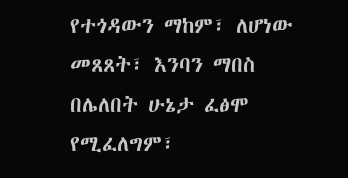የተጎዳውን ማከም፣ ለሆነው መጸጸት፣ እንባን ማበስ በሌለበት ሁኔታ ፈፅሞ የሚፈለግም፣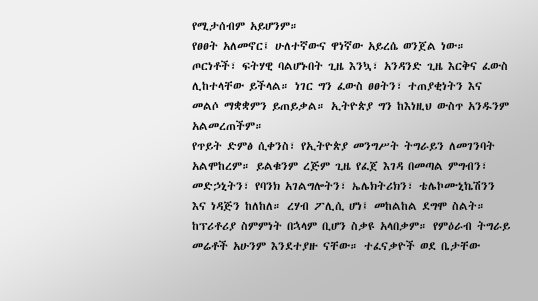የሚታሰብም አይሆንም።
የፀፀት አለመኖር፤ ሁለተኛውና ዋነኛው አይረሴ ወንጀል ነው። ጦርነቶች፣ ፍትሃዊ ባልሆኑበት ጊዜ እንኳ፣ አንዳንድ ጊዜ እርቅና ፈውስ ሊከተላቸው ይችላል። ነገር ግን ፈውስ ፀፀትን፣ ተጠያቂነትን እና መልሶ ማቋቋምን ይጠይቃል። ኢትዮጵያ ግን ከእነዚህ ውስጥ አንዱንም አልመረጠችም።
የጥይት ድምፅ ሲቀንስ፣ የኢትዮጵያ መንግሥት ትግራይን ለመገንባት አልሞከረም። ይልቁንም ረጅም ጊዜ የፈጀ እገዳ በመጣል ምግብን፣ መድኃኒትን፣ የባንክ አገልግሎትን፣ ኤሌክትሪክን፣ ቴሌኮሙኒኬሽንን እና ነዳጅን ከለከለ። ረሃብ ፖሊሲ ሆነ፤ መከልከል ደግሞ ስልት።
ከፕሪቶሪያ ስምምነት በኋላም ቢሆን ስቃዩ አላበቃም። የምዕራብ ትግራይ መሬቶች አሁንም እንደተያዙ ናቸው። ተፈናቃዮች ወደ ቤታቸው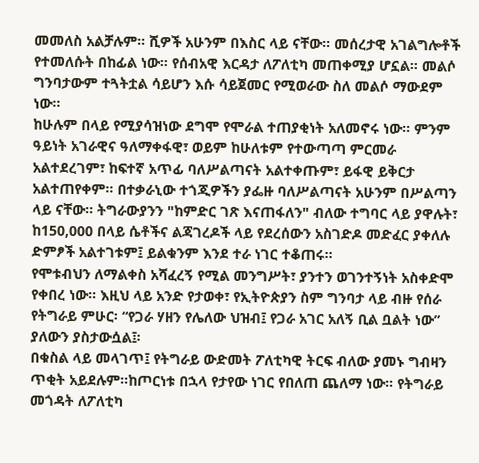መመለስ አልቻሉም። ሺዎች አሁንም በእስር ላይ ናቸው። መሰረታዊ አገልግሎቶች የተመለሱት በከፊል ነው። የሰብአዊ እርዳታ ለፖለቲካ መጠቀሚያ ሆኗል። መልሶ ግንባታውም ተጓትቷል ሳይሆን እሱ ሳይጀመር የሚወራው ስለ መልሶ ማውደም ነው።
ከሁሉም በላይ የሚያሳዝነው ደግሞ የሞራል ተጠያቂነት አለመኖሩ ነው። ምንም ዓይነት አገራዊና ዓለማቀፋዊ፣ ወይም ከሁለቱም የተውጣጣ ምርመራ አልተደረገም፣ ከፍተኛ አጥፊ ባለሥልጣናት አልተቀጡም፣ ይፋዊ ይቅርታ አልተጠየቀም። በተቃራኒው ተጎጂዎችን ያፌዙ ባለሥልጣናት አሁንም በሥልጣን ላይ ናቸው። ትግራውያንን "ከምድር ገጽ እናጠፋለን" ብለው ተግባር ላይ ያዋሉት፣ ከ150,000 በላይ ሴቶችና ልጃገረዶች ላይ የደረሰውን አስገድዶ መድፈር ያቀለሉ ድምፆች አልተገቱም፤ ይልቁንም እንደ ተራ ነገር ተቆጠሩ።
የሞቱብህን ለማልቀስ አሻፈረኝ የሚል መንግሥት፣ ያንተን ወገንተኝነት አስቀድሞ የቀበረ ነው። እዚህ ላይ አንድ የታወቀ፣ የኢትዮጵያን ስም ግንባታ ላይ ብዙ የሰራ የትግራይ ምሁር፡ “የጋራ ሃዘን የሌለው ህዝብ፤ የጋራ አገር አለኝ ቢል ቧልት ነው” ያለውን ያስታውሷል፤፡
በቁስል ላይ መላገጥ፤ የትግራይ ውድመት ፖለቲካዊ ትርፍ ብለው ያመኑ ግብዛን ጥቂት አይደሉም።ከጦርነቱ በኋላ የታየው ነገር የበለጠ ጨለማ ነው። የትግራይ መጎዳት ለፖለቲካ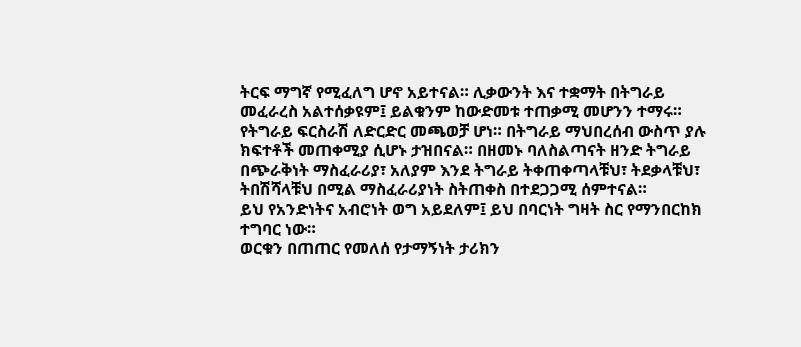ትርፍ ማግኛ የሚፈለግ ሆኖ አይተናል። ሊቃውንት እና ተቋማት በትግራይ መፈራረስ አልተሰቃዩም፤ ይልቁንም ከውድመቱ ተጠቃሚ መሆንን ተማሩ። የትግራይ ፍርስራሽ ለድርድር መጫወቻ ሆነ። በትግራይ ማህበረሰብ ውስጥ ያሉ ክፍተቶች መጠቀሚያ ሲሆኑ ታዝበናል። በዘመኑ ባለስልጣናት ዘንድ ትግራይ በጭራቅነት ማስፈራሪያ፣ አለያም እንደ ትግራይ ትቀጠቀጣላቹህ፣ ትደቃላቹህ፣ ትበሽሻላቹህ በሚል ማስፈራሪያነት ስትጠቀስ በተደጋጋሚ ሰምተናል።
ይህ የአንድነትና አብሮነት ወግ አይደለም፤ ይህ በባርነት ግዛት ስር የማንበርከክ ተግባር ነው።
ወርቁን በጠጠር የመለሰ የታማኝነት ታሪክን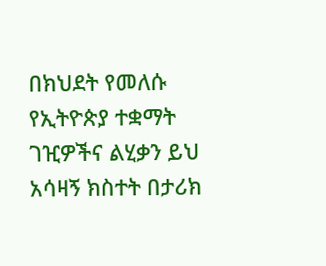በክህደት የመለሱ የኢትዮጵያ ተቋማት ገዢዎችና ልሂቃን ይህ አሳዛኝ ክስተት በታሪክ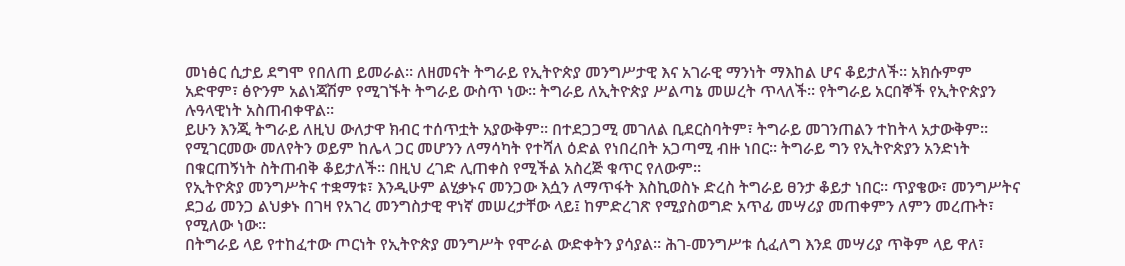መነፅር ሲታይ ደግሞ የበለጠ ይመራል። ለዘመናት ትግራይ የኢትዮጵያ መንግሥታዊ እና አገራዊ ማንነት ማእከል ሆና ቆይታለች። አክሱምም አድዋም፣ ፅዮንም አልነጃሽም የሚገኙት ትግራይ ውስጥ ነው። ትግራይ ለኢትዮጵያ ሥልጣኔ መሠረት ጥላለች። የትግራይ አርበኞች የኢትዮጵያን ሉዓላዊነት አስጠብቀዋል።
ይሁን እንጂ ትግራይ ለዚህ ውለታዋ ክብር ተሰጥቷት አያውቅም። በተደጋጋሚ መገለል ቢደርስባትም፣ ትግራይ መገንጠልን ተከትላ አታውቅም። የሚገርመው መለየትን ወይም ከሌላ ጋር መሆንን ለማሳካት የተሻለ ዕድል የነበረበት አጋጣሚ ብዙ ነበር። ትግራይ ግን የኢትዮጵያን አንድነት በቁርጠኝነት ስትጠብቅ ቆይታለች። በዚህ ረገድ ሊጠቀስ የሚችል አስረጅ ቁጥር የለውም።
የኢትዮጵያ መንግሥትና ተቋማቱ፣ እንዲሁም ልሂቃኑና መንጋው እሷን ለማጥፋት እስኪወስኑ ድረስ ትግራይ ፀንታ ቆይታ ነበር። ጥያቄው፣ መንግሥትና ደጋፊ መንጋ ልህቃኑ በገዛ የአገረ መንግስታዊ ዋነኛ መሠረታቸው ላይ፤ ከምድረገጽ የሚያስወግድ አጥፊ መሣሪያ መጠቀምን ለምን መረጡት፣ የሚለው ነው።
በትግራይ ላይ የተከፈተው ጦርነት የኢትዮጵያ መንግሥት የሞራል ውድቀትን ያሳያል። ሕገ-መንግሥቱ ሲፈለግ እንደ መሣሪያ ጥቅም ላይ ዋለ፣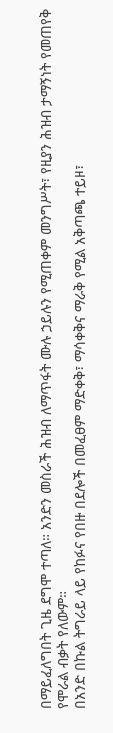በማይፈለግበት ጊዜ ደግሞ ተጣለ። አንድን መስራች ሕዝብ ለማጥፋት ሙሉ ኃይሉን የሚጠቀም መንግሥት፣ የዚያን ሕዝብ ታማኝነት የመጠየቅ የሞራል ብቃት የለውም።
በአንድ በኩል ትግራይ ላይ የከፉና የበዙ በደሎች በመፈፀም ማድቀቅ፣ ማሳቀቅና ማራቅ የሚል አቅጣጫ ተይዞ፣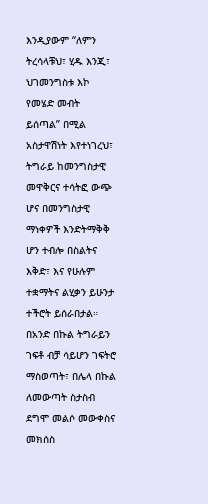እንዲያውም “ለምን ትረሳላቹህ፣ ሂዱ እንጂ፣ ህገመንግስቱ እኮ የመሄድ መብት ይሰጣል” በሚል አስታዋሽነት እየተነገረህ፣ ትግራይ ከመንግስታዊ መዋቅርና ተሳትፎ ውጭ ሆና በመንግስታዊ ማነቀዎች እንድትማቅቅ ሆን ተብሎ በስልትና እቅድ፣ እና የሁሉም ተቋማትና ልሂቃን ይሁንታ ተችሮት ይሰራበታል። በአንድ በኩል ትግራይን ገፍቶ ብቻ ሳይሆን ገፍትሮ ማስወጣት፣ በሌላ በኩል ለመውጣት ስታስብ ደግሞ መልሶ መውቀስና መክሰስ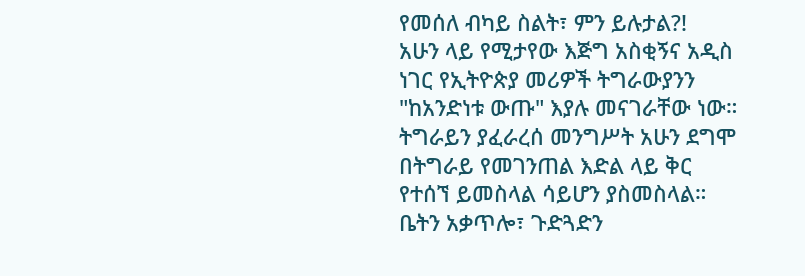የመሰለ ብካይ ስልት፣ ምን ይሉታል?!
አሁን ላይ የሚታየው እጅግ አስቂኝና አዲስ ነገር የኢትዮጵያ መሪዎች ትግራውያንን "ከአንድነቱ ውጡ" እያሉ መናገራቸው ነው። ትግራይን ያፈራረሰ መንግሥት አሁን ደግሞ በትግራይ የመገንጠል እድል ላይ ቅር የተሰኘ ይመስላል ሳይሆን ያስመስላል።
ቤትን አቃጥሎ፣ ጉድጓድን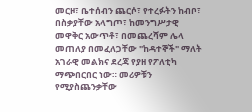መርዞ፣ ቤተሰብን ጨርሶ፣ የተረፉትን ከብቦ፣ በስቃያቸው አላግጦ፣ ከመንግሥታዊ መዋቅር አውጥቶ፣ በመጨረሻም ሌላ መጠለያ በመፈለጋቸው "ከዳተኞች" ማለት አገራዊ መልክና ደረጃ የያዘ የፖለቲካ ማጭበርበር ነው። መሪዎቹን የሚያስጨንቃቸው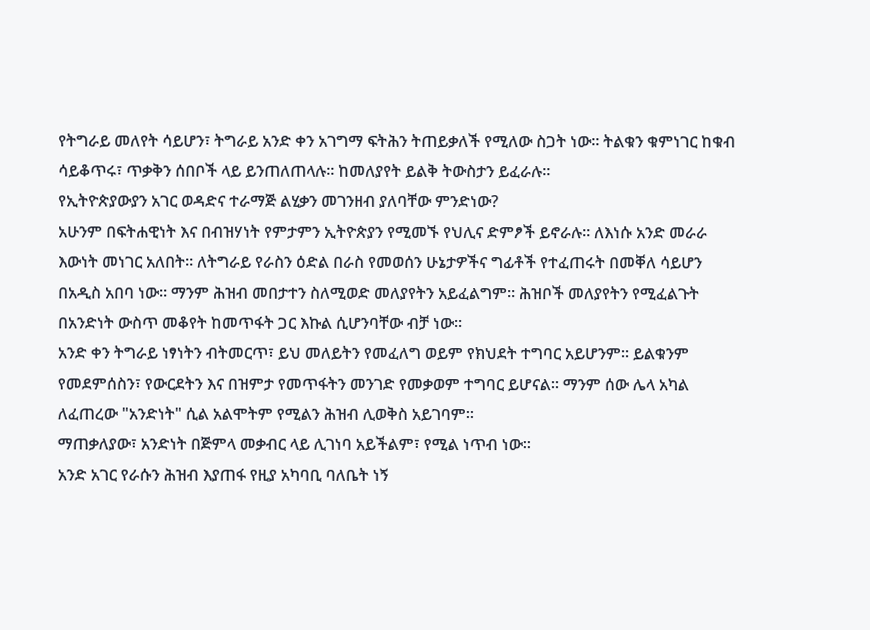የትግራይ መለየት ሳይሆን፣ ትግራይ አንድ ቀን አገግማ ፍትሕን ትጠይቃለች የሚለው ስጋት ነው። ትልቁን ቁምነገር ከቁብ ሳይቆጥሩ፣ ጥቃቅን ሰበቦች ላይ ይንጠለጠላሉ። ከመለያየት ይልቅ ትውስታን ይፈራሉ።
የኢትዮጵያውያን አገር ወዳድና ተራማጅ ልሂቃን መገንዘብ ያለባቸው ምንድነው?
አሁንም በፍትሐዊነት እና በብዝሃነት የምታምን ኢትዮጵያን የሚመኙ የህሊና ድምፆች ይኖራሉ። ለእነሱ አንድ መራራ እውነት መነገር አለበት። ለትግራይ የራስን ዕድል በራስ የመወሰን ሁኔታዎችና ግፊቶች የተፈጠሩት በመቐለ ሳይሆን በአዲስ አበባ ነው። ማንም ሕዝብ መበታተን ስለሚወድ መለያየትን አይፈልግም። ሕዝቦች መለያየትን የሚፈልጉት በአንድነት ውስጥ መቆየት ከመጥፋት ጋር እኩል ሲሆንባቸው ብቻ ነው።
አንድ ቀን ትግራይ ነፃነትን ብትመርጥ፣ ይህ መለይትን የመፈለግ ወይም የክህደት ተግባር አይሆንም። ይልቁንም የመደምሰስን፣ የውርደትን እና በዝምታ የመጥፋትን መንገድ የመቃወም ተግባር ይሆናል። ማንም ሰው ሌላ አካል ለፈጠረው "አንድነት" ሲል አልሞትም የሚልን ሕዝብ ሊወቅስ አይገባም።
ማጠቃለያው፣ አንድነት በጅምላ መቃብር ላይ ሊገነባ አይችልም፣ የሚል ነጥብ ነው።
አንድ አገር የራሱን ሕዝብ እያጠፋ የዚያ አካባቢ ባለቤት ነኝ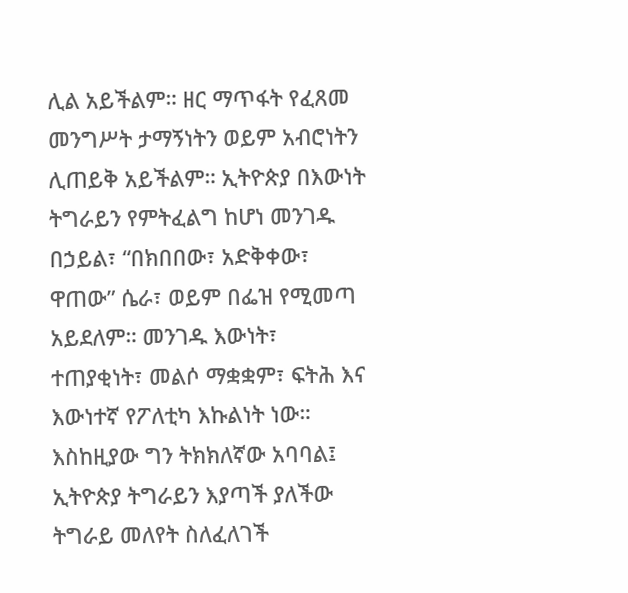ሊል አይችልም። ዘር ማጥፋት የፈጸመ መንግሥት ታማኝነትን ወይም አብሮነትን ሊጠይቅ አይችልም። ኢትዮጵያ በእውነት ትግራይን የምትፈልግ ከሆነ መንገዱ በኃይል፣ “በክበበው፣ አድቅቀው፣ ዋጠው” ሴራ፣ ወይም በፌዝ የሚመጣ አይደለም። መንገዱ እውነት፣ ተጠያቂነት፣ መልሶ ማቋቋም፣ ፍትሕ እና እውነተኛ የፖለቲካ እኩልነት ነው።
እስከዚያው ግን ትክክለኛው አባባል፤ ኢትዮጵያ ትግራይን እያጣች ያለችው ትግራይ መለየት ስለፈለገች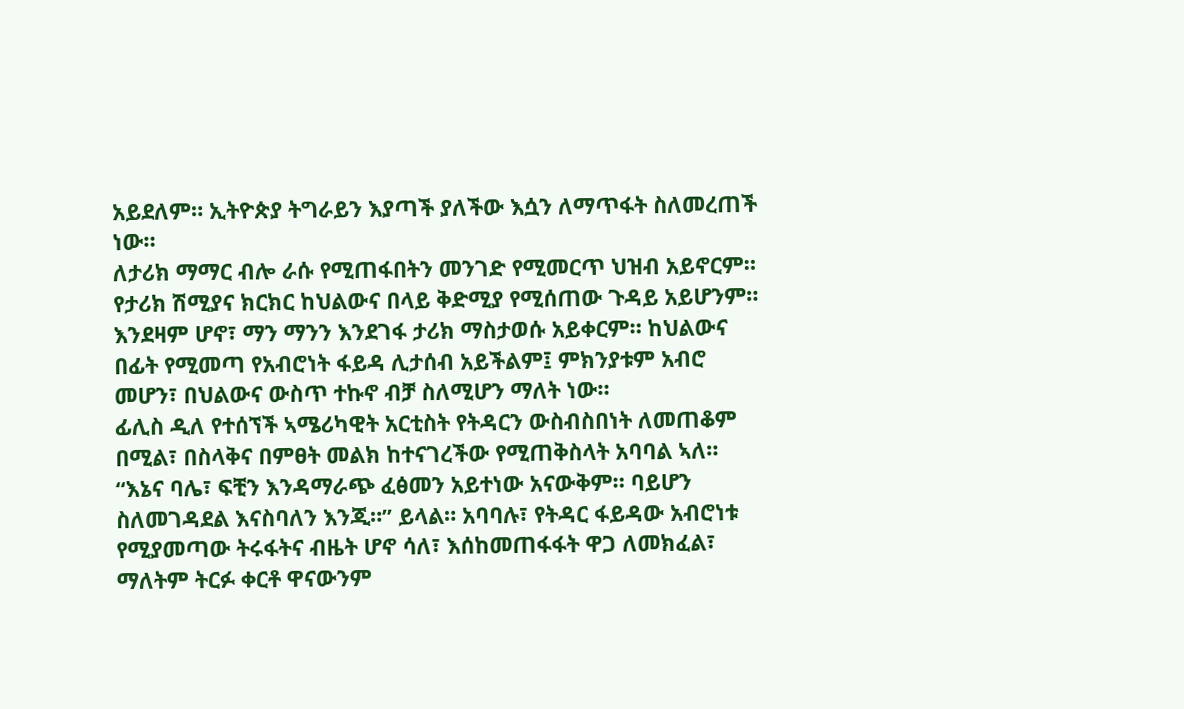አይደለም። ኢትዮጵያ ትግራይን እያጣች ያለችው እሷን ለማጥፋት ስለመረጠች ነው።
ለታሪክ ማማር ብሎ ራሱ የሚጠፋበትን መንገድ የሚመርጥ ህዝብ አይኖርም። የታሪክ ሽሚያና ክርክር ከህልውና በላይ ቅድሚያ የሚሰጠው ጉዳይ አይሆንም። እንደዛም ሆኖ፣ ማን ማንን እንደገፋ ታሪክ ማስታወሱ አይቀርም። ከህልውና በፊት የሚመጣ የአብሮነት ፋይዳ ሊታሰብ አይችልም፤ ምክንያቱም አብሮ መሆን፣ በህልውና ውስጥ ተኩኖ ብቻ ስለሚሆን ማለት ነው።
ፊሊስ ዲለ የተሰኘች ኣሜሪካዊት አርቲስት የትዳርን ውስብስበነት ለመጠቆም በሚል፣ በስላቅና በምፀት መልክ ከተናገረችው የሚጠቅስላት አባባል ኣለ። “እኔና ባሌ፣ ፍቺን እንዳማራጭ ፈፅመን አይተነው አናውቅም። ባይሆን ስለመገዳደል እናስባለን እንጂ።” ይላል። አባባሉ፣ የትዳር ፋይዳው አብሮነቱ የሚያመጣው ትሩፋትና ብዜት ሆኖ ሳለ፣ እሰከመጠፋፋት ዋጋ ለመክፈል፣ ማለትም ትርፉ ቀርቶ ዋናውንም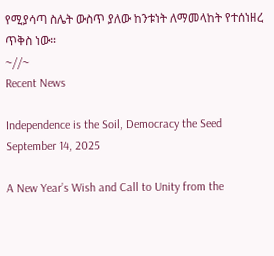የሚያሳጣ ስሌት ውስጥ ያለው ከንቱነት ለማመላከት የተሰነዘረ ጥቅስ ነው።
~//~
Recent News

Independence is the Soil, Democracy the Seed
September 14, 2025

A New Year’s Wish and Call to Unity from the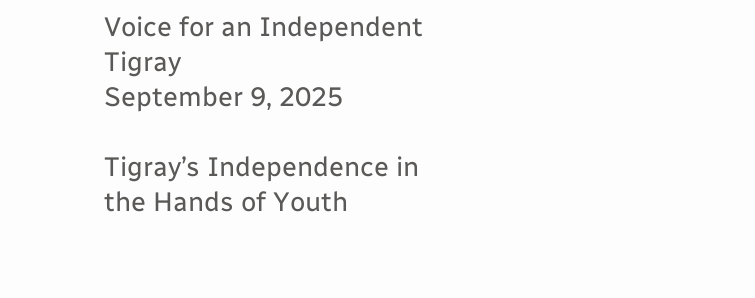Voice for an Independent Tigray
September 9, 2025

Tigray’s Independence in the Hands of Youth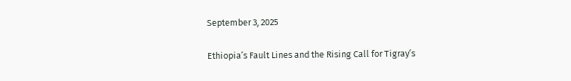September 3, 2025

Ethiopia’s Fault Lines and the Rising Call for Tigray’s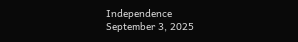Independence
September 3, 2025